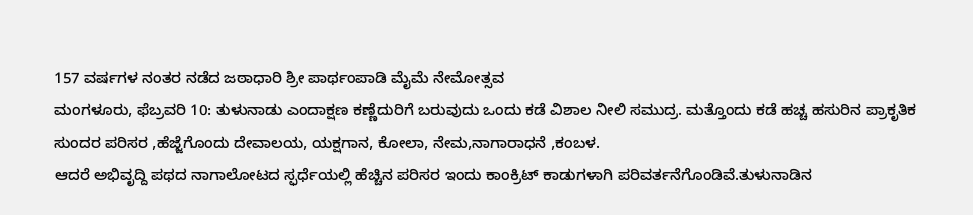157 ವರ್ಷಗಳ ನಂತರ ನಡೆದ ಜಠಾಧಾರಿ ಶ್ರೀ ಪಾರ್ಥಂಪಾಡಿ ಮೈಮೆ ನೇಮೋತ್ಸವ
ಮಂಗಳೂರು, ಫೆಬ್ರವರಿ 10: ತುಳುನಾಡು ಎಂದಾಕ್ಷಣ ಕಣ್ಣೆದುರಿಗೆ ಬರುವುದು ಒಂದು ಕಡೆ ವಿಶಾಲ ನೀಲಿ ಸಮುದ್ರ. ಮತ್ತೊಂದು ಕಡೆ ಹಚ್ಚ ಹಸುರಿನ ಪ್ರಾಕೃತಿಕ ಸುಂದರ ಪರಿಸರ ,ಹೆಜ್ಜೆಗೊಂದು ದೇವಾಲಯ, ಯಕ್ಷಗಾನ, ಕೋಲಾ, ನೇಮ,ನಾಗಾರಾಧನೆ ,ಕಂಬಳ.
ಆದರೆ ಅಭಿವೃದ್ದಿ ಪಥದ ನಾಗಾಲೋಟದ ಸ್ಫರ್ಧೆಯಲ್ಲಿ ಹೆಚ್ಚಿನ ಪರಿಸರ ಇಂದು ಕಾಂಕ್ರಿಟ್ ಕಾಡುಗಳಾಗಿ ಪರಿವರ್ತನೆಗೊಂಡಿವೆ.ತುಳುನಾಡಿನ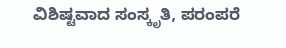ವಿಶಿಷ್ಟವಾದ ಸಂಸ್ಕೃತಿ, ಪರಂಪರೆ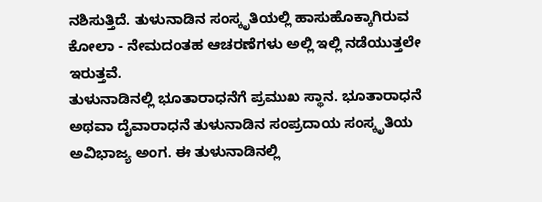ನಶಿಸುತ್ತಿದೆ. ತುಳುನಾಡಿನ ಸಂಸ್ಕೃತಿಯಲ್ಲಿ ಹಾಸುಹೊಕ್ಕಾಗಿರುವ ಕೋಲಾ - ನೇಮದಂತಹ ಆಚರಣೆಗಳು ಅಲ್ಲಿ ಇಲ್ಲಿ ನಡೆಯುತ್ತಲೇ ಇರುತ್ತವೆ.
ತುಳುನಾಡಿನಲ್ಲಿ ಭೂತಾರಾಧನೆಗೆ ಪ್ರಮುಖ ಸ್ಥಾನ. ಭೂತಾರಾಧನೆ ಅಥವಾ ದೈವಾರಾಧನೆ ತುಳುನಾಡಿನ ಸಂಪ್ರದಾಯ ಸಂಸ್ಕೃತಿಯ ಅವಿಭಾಜ್ಯ ಅಂಗ. ಈ ತುಳುನಾಡಿನಲ್ಲಿ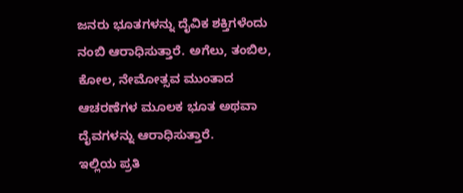ಜನರು ಭೂತಗಳನ್ನು ದೈವಿಕ ಶಕ್ತಿಗಳೆಂದು ನಂಬಿ ಆರಾಧಿಸುತ್ತಾರೆ. ಅಗೆಲು, ತಂಬಿಲ, ಕೋಲ, ನೇಮೋತ್ಸವ ಮುಂತಾದ ಆಚರಣೆಗಳ ಮೂಲಕ ಭೂತ ಅಥವಾ ದೈವಗಳನ್ನು ಆರಾಧಿಸುತ್ತಾರೆ.
ಇಲ್ಲಿಯ ಪ್ರತಿ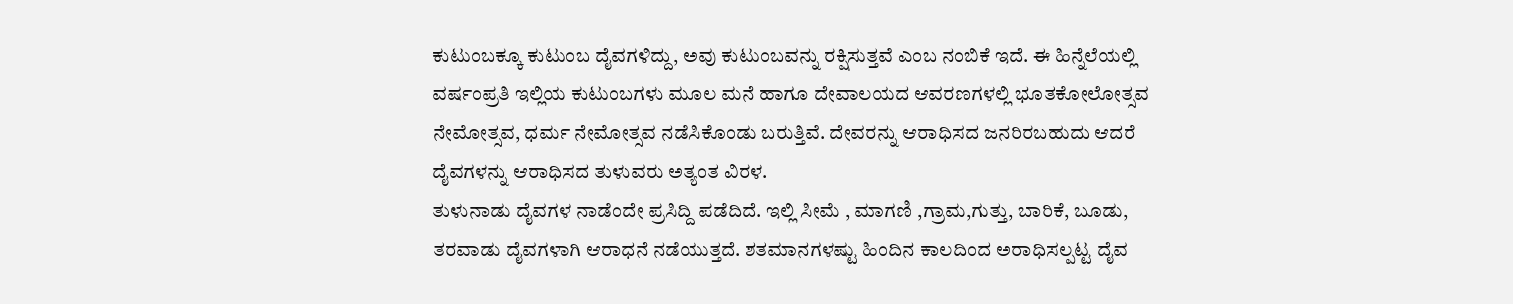ಕುಟುಂಬಕ್ಕೂ ಕುಟುಂಬ ದೈವಗಳಿದ್ದು, ಅವು ಕುಟುಂಬವನ್ನು ರಕ್ಷಿಸುತ್ತವೆ ಎಂಬ ನಂಬಿಕೆ ಇದೆ. ಈ ಹಿನ್ನೆಲೆಯಲ್ಲಿ ವರ್ಷಂಪ್ರತಿ ಇಲ್ಲಿಯ ಕುಟುಂಬಗಳು ಮೂಲ ಮನೆ ಹಾಗೂ ದೇವಾಲಯದ ಆವರಣಗಳಲ್ಲಿ ಭೂತಕೋಲೋತ್ಸವ ನೇಮೋತ್ಸವ, ಧರ್ಮ ನೇಮೋತ್ಸವ ನಡೆಸಿಕೊಂಡು ಬರುತ್ತಿವೆ. ದೇವರನ್ನು ಆರಾಧಿಸದ ಜನರಿರಬಹುದು ಆದರೆ ದೈವಗಳನ್ನು ಆರಾಧಿಸದ ತುಳುವರು ಅತ್ಯಂತ ವಿರಳ.
ತುಳುನಾಡು ದೈವಗಳ ನಾಡೆಂದೇ ಪ್ರಸಿದ್ದಿ ಪಡೆದಿದೆ. ಇಲ್ಲಿ ಸೀಮೆ , ಮಾಗಣಿ ,ಗ್ರಾಮ,ಗುತ್ತು, ಬಾರಿಕೆ, ಬೂಡು, ತರವಾಡು ದೈವಗಳಾಗಿ ಆರಾಧನೆ ನಡೆಯುತ್ತದೆ. ಶತಮಾನಗಳಷ್ಟು ಹಿಂದಿನ ಕಾಲದಿಂದ ಅರಾಧಿಸಲ್ಪಟ್ಟ ದೈವ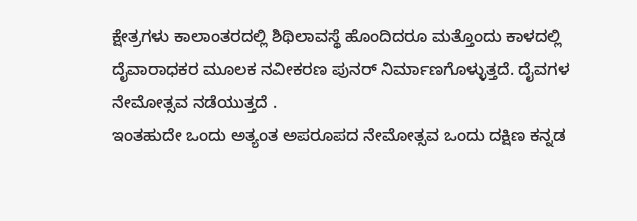ಕ್ಷೇತ್ರಗಳು ಕಾಲಾಂತರದಲ್ಲಿ ಶಿಥಿಲಾವಸ್ಥೆ ಹೊಂದಿದರೂ ಮತ್ತೊಂದು ಕಾಳದಲ್ಲಿ ದೈವಾರಾಧಕರ ಮೂಲಕ ನವೀಕರಣ ಪುನರ್ ನಿರ್ಮಾಣಗೊಳ್ಳುತ್ತದೆ. ದೈವಗಳ ನೇಮೋತ್ಸವ ನಡೆಯುತ್ತದೆ .
ಇಂತಹುದೇ ಒಂದು ಅತ್ಯಂತ ಅಪರೂಪದ ನೇಮೋತ್ಸವ ಒಂದು ದಕ್ಷಿಣ ಕನ್ನಡ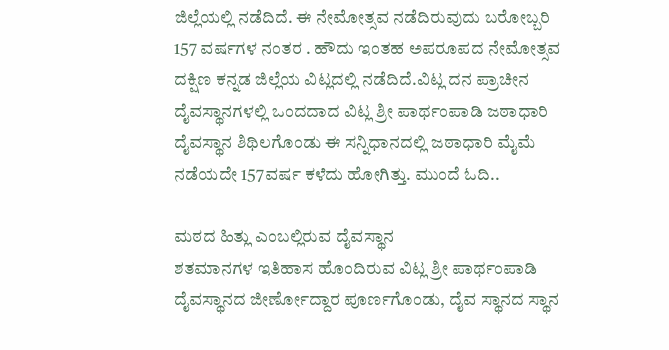ಜಿಲ್ಲೆಯಲ್ಲಿ ನಡೆದಿದೆ. ಈ ನೇಮೋತ್ಸವ ನಡೆದಿರುವುದು ಬರೋಬ್ಬರಿ 157 ವರ್ಷಗಳ ನಂತರ . ಹೌದು ಇಂತಹ ಅಪರೂಪದ ನೇಮೋತ್ಸವ ದಕ್ಷಿಣ ಕನ್ನಡ ಜಿಲ್ಲೆಯ ವಿಟ್ಲದಲ್ಲಿ ನಡೆದಿದೆ.ವಿಟ್ಲ ದನ ಪ್ರಾಚೀನ ದೈವಸ್ಥಾನಗಳಲ್ಲಿ ಒಂದದಾದ ವಿಟ್ಲ ಶ್ರೀ ಪಾರ್ಥಂಪಾಡಿ ಜಠಾಧಾರಿ ದೈವಸ್ಥಾನ ಶಿಥಿಲಗೊಂಡು ಈ ಸನ್ನಿಧಾನದಲ್ಲಿ ಜಠಾಧಾರಿ ಮೈಮೆ ನಡೆಯದೇ 157ವರ್ಷ ಕಳೆದು ಹೋಗಿತ್ತು. ಮುಂದೆ ಓದಿ..

ಮಠದ ಹಿತ್ಲು ಎಂಬಲ್ಲಿರುವ ದೈವಸ್ಥಾನ
ಶತಮಾನಗಳ ಇತಿಹಾಸ ಹೊಂದಿರುವ ವಿಟ್ಲ ಶ್ರೀ ಪಾರ್ಥಂಪಾಡಿ ದೈವಸ್ಥಾನದ ಜೀರ್ಣೋದ್ದಾರ ಪೂರ್ಣಗೊಂಡು, ದೈವ ಸ್ಥಾನದ ಸ್ಥಾನ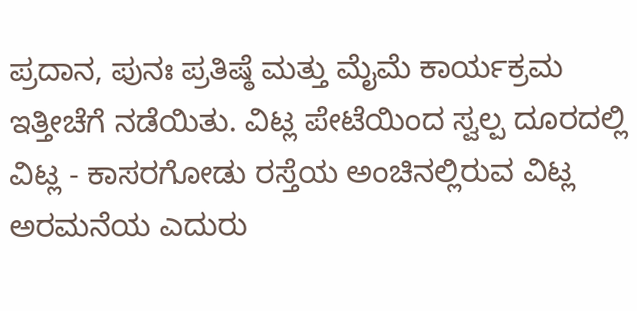ಪ್ರದಾನ, ಪುನಃ ಪ್ರತಿಷ್ಠೆ ಮತ್ತು ಮೈಮೆ ಕಾರ್ಯಕ್ರಮ ಇತ್ತೀಚೆಗೆ ನಡೆಯಿತು. ವಿಟ್ಲ ಪೇಟೆಯಿಂದ ಸ್ವಲ್ಪ ದೂರದಲ್ಲಿ ವಿಟ್ಲ - ಕಾಸರಗೋಡು ರಸ್ತೆಯ ಅಂಚಿನಲ್ಲಿರುವ ವಿಟ್ಲ ಅರಮನೆಯ ಎದುರು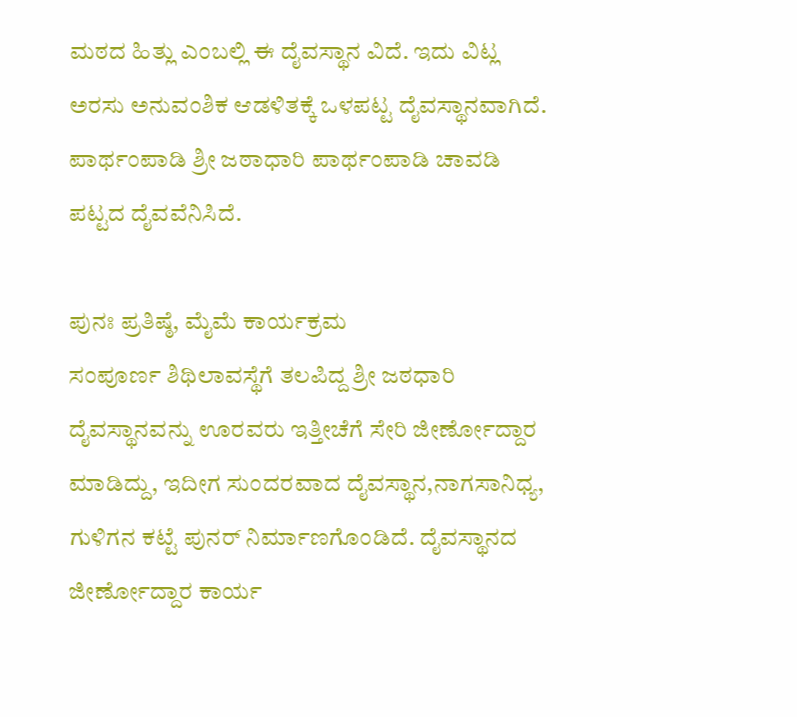ಮಠದ ಹಿತ್ಲು ಎಂಬಲ್ಲಿ ಈ ದೈವಸ್ಥಾನ ವಿದೆ. ಇದು ವಿಟ್ಲ ಅರಸು ಅನುವಂಶಿಕ ಆಡಳಿತಕ್ಕೆ ಒಳಪಟ್ಟ ದೈವಸ್ಥಾನವಾಗಿದೆ. ಪಾರ್ಥಂಪಾಡಿ ಶ್ರೀ ಜಠಾಧಾರಿ ಪಾರ್ಥಂಪಾಡಿ ಚಾವಡಿ ಪಟ್ಟದ ದೈವವೆನಿಸಿದೆ.

ಪುನಃ ಪ್ರತಿಷ್ಠೆ, ಮೈಮೆ ಕಾರ್ಯಕ್ರಮ
ಸಂಪೂರ್ಣ ಶಿಥಿಲಾವಸ್ಥೆಗೆ ತಲಪಿದ್ದ ಶ್ರೀ ಜಠಧಾರಿ ದೈವಸ್ಥಾನವನ್ನು ಊರವರು ಇತ್ತೀಚೆಗೆ ಸೇರಿ ಜೀರ್ಣೋದ್ದಾರ ಮಾಡಿದ್ದು, ಇದೀಗ ಸುಂದರವಾದ ದೈವಸ್ಥಾನ,ನಾಗಸಾನಿಧ್ಯ, ಗುಳಿಗನ ಕಟ್ಟೆ ಪುನರ್ ನಿರ್ಮಾಣಗೊಂಡಿದೆ. ದೈವಸ್ಥಾನದ ಜೀರ್ಣೋದ್ದಾರ ಕಾರ್ಯ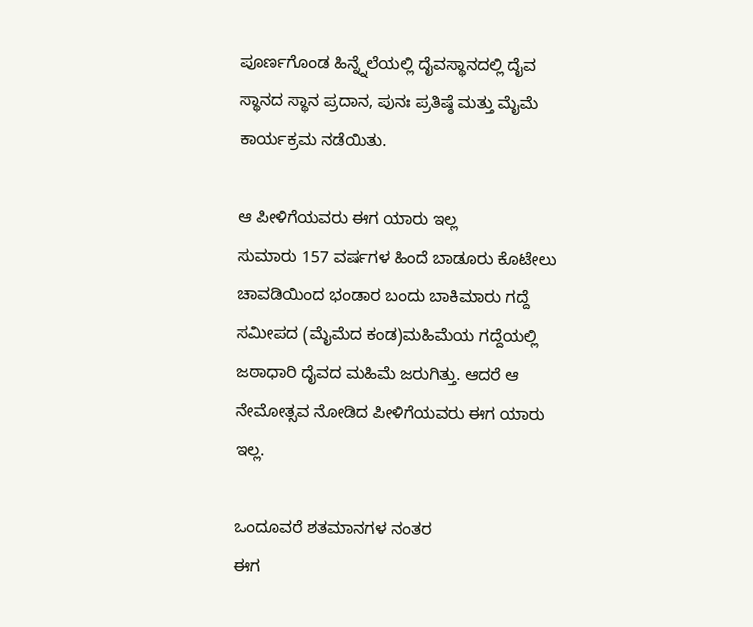ಪೂರ್ಣಗೊಂಡ ಹಿನ್ನ್ನೆಲೆಯಲ್ಲಿ ದೈವಸ್ಥಾನದಲ್ಲಿ ದೈವ ಸ್ಥಾನದ ಸ್ಥಾನ ಪ್ರದಾನ, ಪುನಃ ಪ್ರತಿಷ್ಠೆ ಮತ್ತು ಮೈಮೆ ಕಾರ್ಯಕ್ರಮ ನಡೆಯಿತು.

ಆ ಪೀಳಿಗೆಯವರು ಈಗ ಯಾರು ಇಲ್ಲ
ಸುಮಾರು 157 ವರ್ಷಗಳ ಹಿಂದೆ ಬಾಡೂರು ಕೊಟೇಲು ಚಾವಡಿಯಿಂದ ಭಂಡಾರ ಬಂದು ಬಾಕಿಮಾರು ಗದ್ದೆ ಸಮೀಪದ (ಮೈಮೆದ ಕಂಡ)ಮಹಿಮೆಯ ಗದ್ದೆಯಲ್ಲಿ ಜಠಾಧಾರಿ ದೈವದ ಮಹಿಮೆ ಜರುಗಿತ್ತು. ಆದರೆ ಆ ನೇಮೋತ್ಸವ ನೋಡಿದ ಪೀಳಿಗೆಯವರು ಈಗ ಯಾರು ಇಲ್ಲ.

ಒಂದೂವರೆ ಶತಮಾನಗಳ ನಂತರ
ಈಗ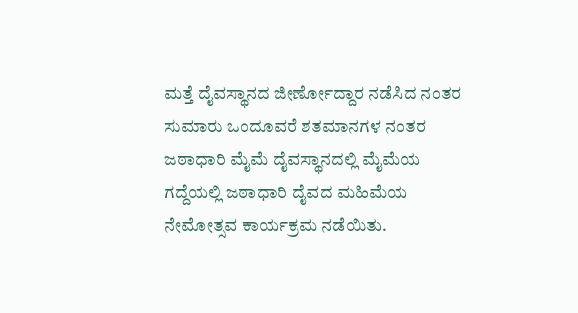ಮತ್ತೆ ದೈವಸ್ಥಾನದ ಜೀರ್ಣೋದ್ದಾರ ನಡೆಸಿದ ನಂತರ ಸುಮಾರು ಒಂದೂವರೆ ಶತಮಾನಗಳ ನಂತರ ಜಠಾಧಾರಿ ಮೈಮೆ ದೈವಸ್ಥಾನದಲ್ಲಿ ಮೈಮೆಯ ಗದ್ದೆಯಲ್ಲಿ ಜಠಾಧಾರಿ ದೈವದ ಮಹಿಮೆಯ ನೇಮೋತ್ಸವ ಕಾರ್ಯಕ್ರಮ ನಡೆಯಿತು.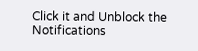Click it and Unblock the Notifications